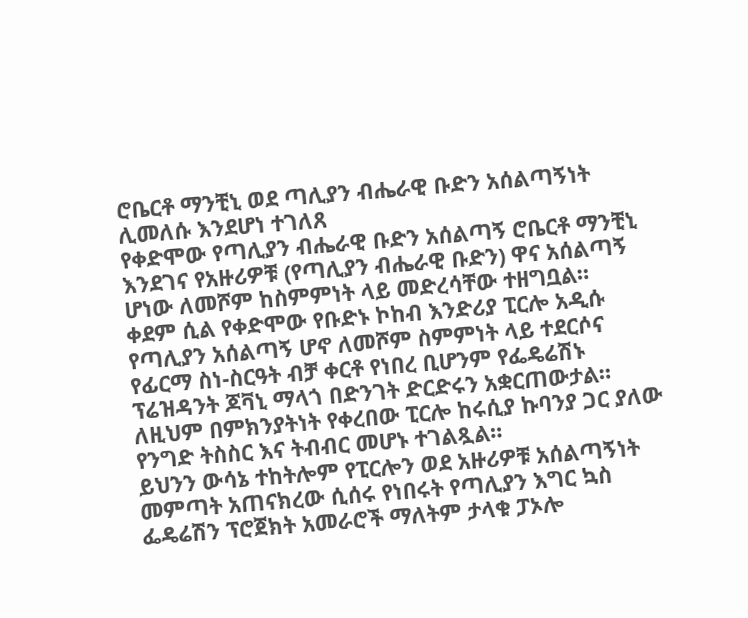ሮቤርቶ ማንቺኒ ወደ ጣሊያን ብሔራዊ ቡድን አሰልጣኝነት ሊመለሱ እንደሆነ ተገለጸ
የቀድሞው የጣሊያን ብሔራዊ ቡድን አሰልጣኝ ሮቤርቶ ማንቺኒ እንደገና የአዙሪዎቹ (የጣሊያን ብሔራዊ ቡድን) ዋና አሰልጣኝ ሆነው ለመሾም ከስምምነት ላይ መድረሳቸው ተዘግቧል።
ቀደም ሲል የቀድሞው የቡድኑ ኮከብ እንድሪያ ፒርሎ አዲሱ የጣሊያን አሰልጣኝ ሆኖ ለመሾም ስምምነት ላይ ተደርሶና የፊርማ ስነ-ስርዓት ብቻ ቀርቶ የነበረ ቢሆንም የፌዴሬሽኑ ፕሬዝዳንት ጆቫኒ ማላጎ በድንገት ድርድሩን አቋርጠውታል።
ለዚህም በምክንያትነት የቀረበው ፒርሎ ከሩሲያ ኩባንያ ጋር ያለው የንግድ ትስስር እና ትብብር መሆኑ ተገልጿል።
ይህንን ውሳኔ ተከትሎም የፒርሎን ወደ አዙሪዎቹ አሰልጣኝነት መምጣት አጠናክረው ሲሰሩ የነበሩት የጣሊያን እግር ኳስ ፌዴሬሽን ፕሮጀክት አመራሮች ማለትም ታላቁ ፓኦሎ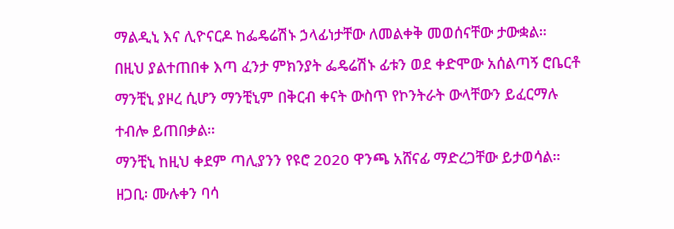ማልዲኒ እና ሊዮናርዶ ከፌዴሬሽኑ ኃላፊነታቸው ለመልቀቅ መወሰናቸው ታውቋል።
በዚህ ያልተጠበቀ እጣ ፈንታ ምክንያት ፌዴሬሽኑ ፊቱን ወደ ቀድሞው አሰልጣኝ ሮቤርቶ ማንቺኒ ያዞረ ሲሆን ማንቺኒም በቅርብ ቀናት ውስጥ የኮንትራት ውላቸውን ይፈርማሉ ተብሎ ይጠበቃል።
ማንቺኒ ከዚህ ቀደም ጣሊያንን የዩሮ 2020 ዋንጫ አሸናፊ ማድረጋቸው ይታወሳል።
ዘጋቢ፡ ሙሉቀን ባሳ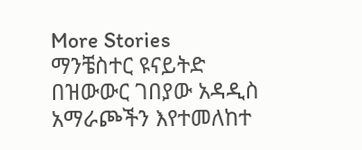More Stories
ማንቼስተር ዩናይትድ በዝውውር ገበያው አዳዲስ አማራጮችን እየተመለከተ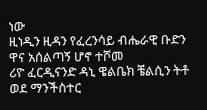ነው
ዚነዲን ዚዳን የፈረንሳይ ብሔራዊ ቡድን ዋና አሰልጣኝ ሆኖ ተሾመ
ሪዮ ፈርዲናንድ ዳኒ ዌልቤክ ቼልሲን ትቶ ወደ ማንችስተር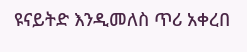ዩናይትድ እንዲመለስ ጥሪ አቀረበ